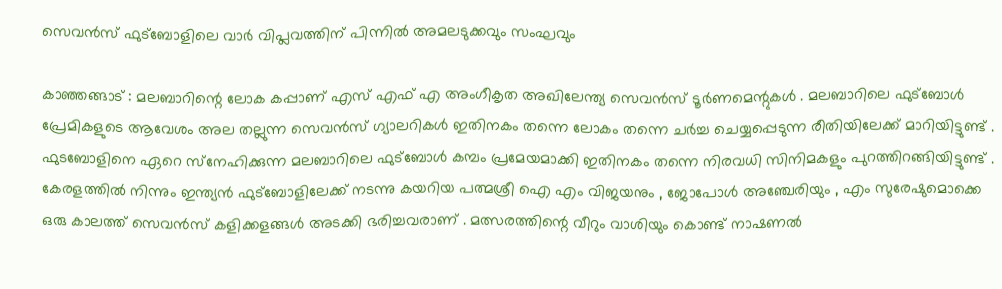സെവന്‍സ് ഫുട്‌ബോളിലെ വാര്‍ വിപ്ലവത്തിന് പിന്നില്‍ അമലടുക്കവും സംഘവും

കാഞ്ഞങ്ങാട് : മലബാറിന്റെ ലോക കപ്പാണ് എസ് എഫ് എ അംഗീകൃത അഖിലേന്ത്യ സെവന്‍സ് ടൂര്‍ണമെന്റുകള്‍ . മലബാറിലെ ഫുട്‌ബോള്‍ പ്രേമികളുടെ ആവേശം അല തല്ലുന്ന സെവന്‍സ് ഗ്യാലറികള്‍ ഇതിനകം തന്നെ ലോകം തന്നെ ചര്‍ച്ച ചെയ്യപ്പെടുന്ന രീതിയിലേക്ക് മാറിയിട്ടുണ്ട് . ഫുടബോളിനെ ഏറെ സ്‌നേഹിക്കുന്ന മലബാറിലെ ഫുട്‌ബോള്‍ കമ്പം പ്രമേയമാക്കി ഇതിനകം തന്നെ നിരവധി സിനിമകളും പുറത്തിറങ്ങിയിട്ടുണ്ട് . കേരളത്തില്‍ നിന്നും ഇന്ത്യന്‍ ഫുട്‌ബോളിലേക്ക് നടന്നു കയറിയ പത്മശ്രീ ഐ എം വിജയനും , ജോപോള്‍ അഞ്ചേരിയും , എം സുരേഷുമൊക്കെ ഒരു കാലത്ത് സെവന്‍സ് കളിക്കളങ്ങള്‍ അടക്കി ഭരിച്ചവരാണ് . മത്സരത്തിന്റെ വീറും വാശിയും കൊണ്ട് നാഷണല്‍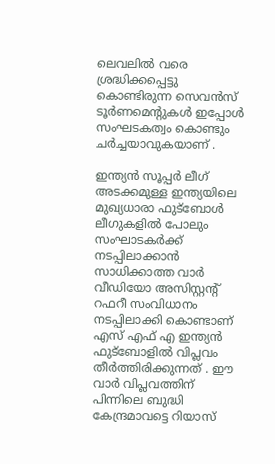ലെവലില്‍ വരെ ശ്രദ്ധിക്കപ്പെട്ടു കൊണ്ടിരുന്ന സെവന്‍സ് ടൂര്‍ണമെന്റുകള്‍ ഇപ്പോള്‍ സംഘടകത്വം കൊണ്ടും ചര്‍ച്ചയാവുകയാണ് .

ഇന്ത്യന്‍ സൂപ്പര്‍ ലീഗ് അടക്കമുള്ള ഇന്ത്യയിലെ മുഖ്യധാരാ ഫുട്‌ബോള്‍ ലീഗുകളില്‍ പോലും സംഘാടകര്‍ക്ക് നടപ്പിലാക്കാന്‍ സാധിക്കാത്ത വാര്‍ വീഡിയോ അസിസ്റ്റന്റ് റഫറീ സംവിധാനം നടപ്പിലാക്കി കൊണ്ടാണ് എസ് എഫ് എ ഇന്ത്യന്‍ ഫുട്‌ബോളില്‍ വിപ്ലവം തീര്‍ത്തിരിക്കുന്നത് . ഈ വാര്‍ വിപ്ലവത്തിന് പിന്നിലെ ബുദ്ധി കേന്ദ്രമാവട്ടെ റിയാസ്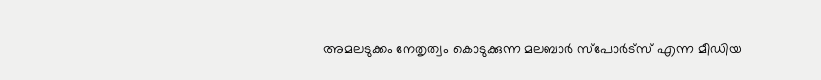അമലടുക്കം നേതൃത്വം കൊടുക്കുന്ന മലബാര്‍ സ്‌പോര്‍ട്‌സ് എന്ന മീഡിയ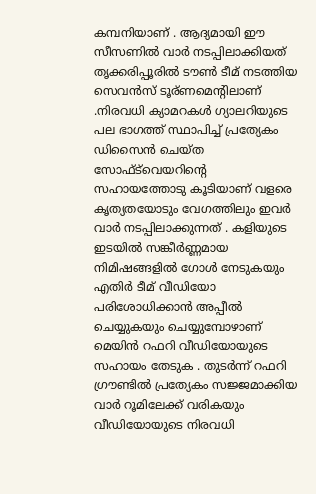കമ്പനിയാണ് . ആദ്യമായി ഈ സീസണില്‍ വാര്‍ നടപ്പിലാക്കിയത് തൃക്കരിപ്പൂരില്‍ ടൗണ്‍ ടീമ് നടത്തിയ സെവന്‍സ് ടൂര്ണമെന്റിലാണ് .നിരവധി ക്യാമറകള്‍ ഗ്യാലറിയുടെ പല ഭാഗത്ത് സ്ഥാപിച്ച് പ്രത്യേകം ഡിസൈന്‍ ചെയ്ത സോഫ്ട്‌വെയറിന്റെ സഹായത്തോടു കൂടിയാണ് വളരെ കൃത്യതയോടും വേഗത്തിലും ഇവര്‍ വാര്‍ നടപ്പിലാക്കുന്നത് . കളിയുടെ ഇടയില്‍ സങ്കീര്‍ണ്ണമായ നിമിഷങ്ങളില്‍ ഗോള്‍ നേടുകയും എതിര്‍ ടീമ് വീഡിയോ പരിശോധിക്കാന്‍ അപ്പീല്‍ ചെയ്യുകയും ചെയ്യുമ്പോഴാണ് മെയിന്‍ റഫറി വീഡിയോയുടെ സഹായം തേടുക . തുടര്‍ന്ന് റഫറി ഗ്രൗണ്ടില്‍ പ്രത്യേകം സജ്ജമാക്കിയ വാര്‍ റൂമിലേക്ക് വരികയും വീഡിയോയുടെ നിരവധി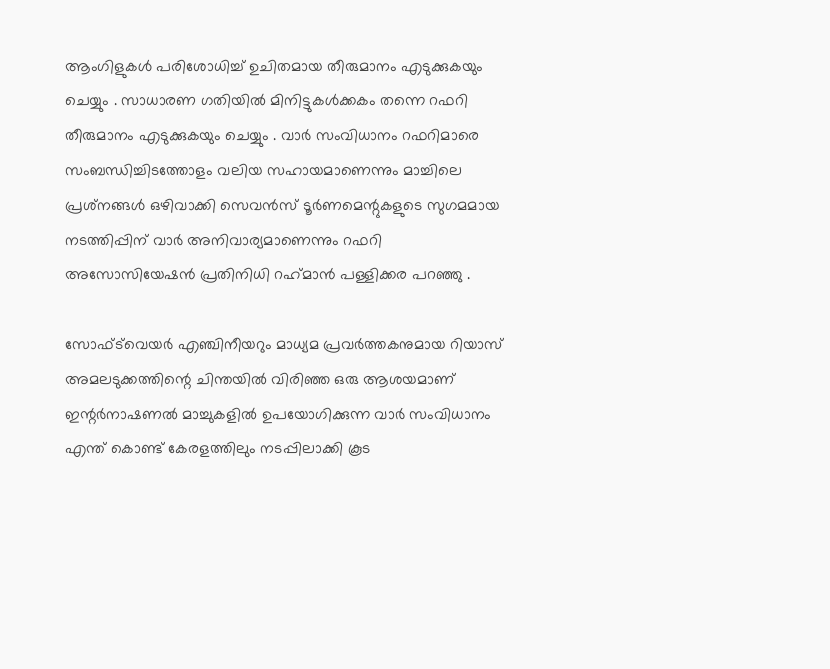ആംഗിളുകള്‍ പരിശോധിച്ച് ഉചിതമായ തീരുമാനം എടുക്കുകയും ചെയ്യും . സാധാരണ ഗതിയില്‍ മിനിട്ടുകള്‍ക്കകം തന്നെ റഫറി തീരുമാനം എടുക്കുകയും ചെയ്യും . വാര്‍ സംവിധാനം റഫറിമാരെ സംബന്ധിച്ചിടത്തോളം വലിയ സഹായമാണെന്നും മാച്ചിലെ പ്രശ്‌നങ്ങള്‍ ഒഴിവാക്കി സെവന്‍സ് ടൂര്‍ണമെന്റുകളുടെ സുഗമമായ നടത്തിപ്പിന് വാര്‍ അനിവാര്യമാണെന്നും റഫറി അസോസിയേഷന്‍ പ്രതിനിധി റഹ്‌മാന്‍ പള്ളിക്കര പറഞ്ഞു .

സോഫ്ട്‌വെയര്‍ എഞ്ചിനീയറും മാധ്യമ പ്രവര്‍ത്തകനുമായ റിയാസ് അമലടുക്കത്തിന്റെ ചിന്തയില്‍ വിരിഞ്ഞ ഒരു ആശയമാണ് ഇന്റര്‍നാഷണല്‍ മാച്ചുകളില്‍ ഉപയോഗിക്കുന്ന വാര്‍ സംവിധാനം എന്ത് കൊണ്ട് കേരളത്തിലും നടപ്പിലാക്കി കൂട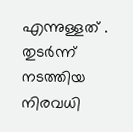എന്നുള്ളത് . തുടര്‍ന്ന് നടത്തിയ നിരവധി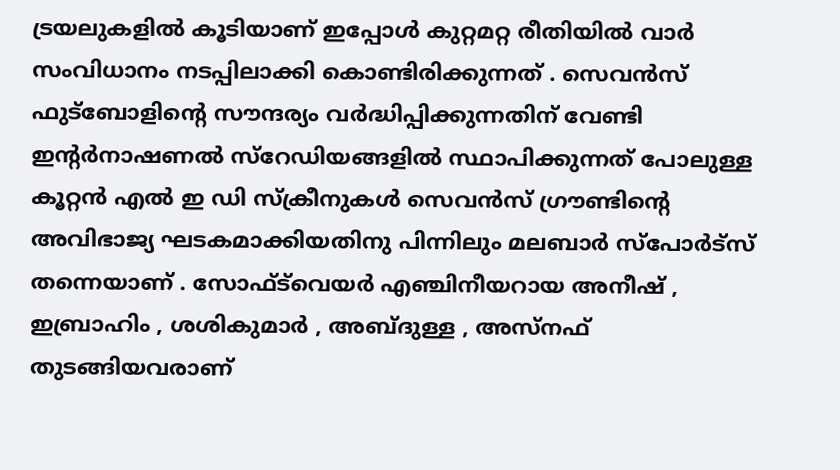ട്രയലുകളില്‍ കൂടിയാണ് ഇപ്പോള്‍ കുറ്റമറ്റ രീതിയില്‍ വാര്‍ സംവിധാനം നടപ്പിലാക്കി കൊണ്ടിരിക്കുന്നത് . സെവന്‍സ് ഫുട്‌ബോളിന്റെ സൗന്ദര്യം വര്‍ദ്ധിപ്പിക്കുന്നതിന് വേണ്ടി ഇന്റര്‍നാഷണല്‍ സ്‌റേഡിയങ്ങളില്‍ സ്ഥാപിക്കുന്നത് പോലുള്ള കൂറ്റന്‍ എല്‍ ഇ ഡി സ്‌ക്രീനുകള്‍ സെവന്‍സ് ഗ്രൗണ്ടിന്റെ അവിഭാജ്യ ഘടകമാക്കിയതിനു പിന്നിലും മലബാര്‍ സ്‌പോര്‍ട്‌സ് തന്നെയാണ് . സോഫ്ട്‌വെയര്‍ എഞ്ചിനീയറായ അനീഷ് , ഇബ്രാഹിം , ശശികുമാര്‍ , അബ്ദുള്ള , അസ്നഫ് തുടങ്ങിയവരാണ്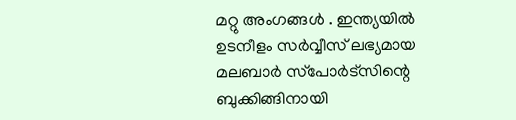മറ്റു അംഗങ്ങള്‍ . ഇന്ത്യയില്‍ ഉടനീളം സര്‍വ്വീസ് ലഭ്യമായ മലബാര്‍ സ്‌പോര്‍ട്‌സിന്റെ ബുക്കിങ്ങിനായി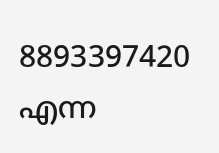8893397420 എന്ന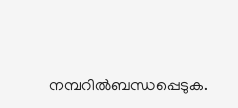നമ്പറില്‍ബന്ധപ്പെടുക.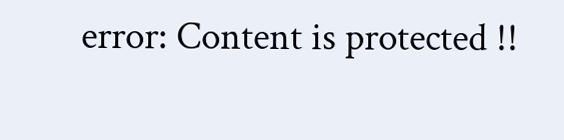error: Content is protected !!